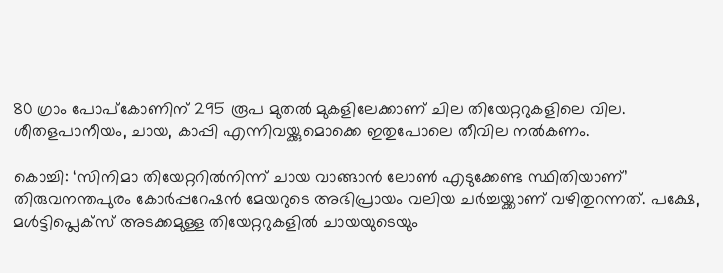80 ഗ്രാം പോപ്കോണിന് 295 രൂപ മുതൽ മുകളിലേക്കാണ് ചില തിയേറ്ററുകളിലെ വില. ശീതളപാനീയം, ചായ, കാപ്പി എന്നിവയ്ക്കുമൊക്കെ ഇതുപോലെ തീവില നൽകണം.

കൊച്ചി: ‘സിനിമാ തിയേറ്ററിൽനിന്ന് ചായ വാങ്ങാൻ ലോൺ എടുക്കേണ്ട സ്ഥിതിയാണ്’ തിരുവനന്തപുരം കോർപ്പറേഷൻ മേയറുടെ അഭിപ്രായം വലിയ ചർച്ചയ്ക്കാണ് വഴിതുറന്നത്. പക്ഷേ, മൾട്ടിപ്ലെക്സ് അടക്കമുള്ള തിയേറ്ററുകളിൽ ചായയുടെയും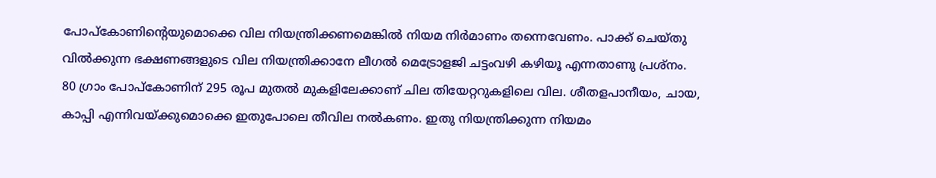പോപ്കോണിന്റെയുമൊക്കെ വില നിയന്ത്രിക്കണമെങ്കിൽ നിയമ നിർമാണം തന്നെവേണം. പാക്ക് ചെയ്തു വിൽക്കുന്ന ഭക്ഷണങ്ങളുടെ വില നിയന്ത്രിക്കാനേ ലീഗൽ മെട്രോളജി ചട്ടംവഴി കഴിയൂ എന്നതാണു പ്രശ്നം.
80 ഗ്രാം പോപ്കോണിന് 295 രൂപ മുതൽ മുകളിലേക്കാണ് ചില തിയേറ്ററുകളിലെ വില. ശീതളപാനീയം, ചായ, കാപ്പി എന്നിവയ്ക്കുമൊക്കെ ഇതുപോലെ തീവില നൽകണം. ഇതു നിയന്ത്രിക്കുന്ന നിയമം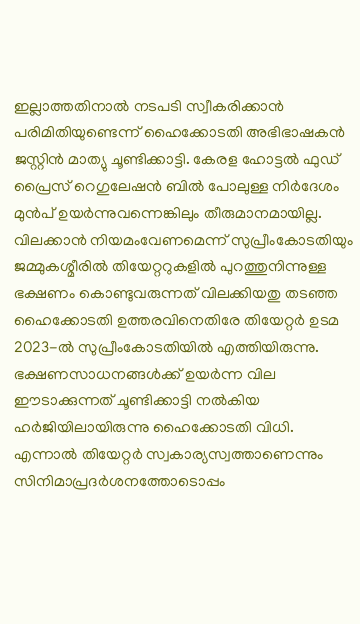ഇല്ലാത്തതിനാൽ നടപടി സ്വീകരിക്കാൻ പരിമിതിയുണ്ടെന്ന് ഹൈക്കോടതി അഭിഭാഷകൻ ജസ്റ്റിൻ മാത്യു ചൂണ്ടിക്കാട്ടി. കേരള ഹോട്ടൽ ഫുഡ് പ്രൈസ് റെഗുലേഷൻ ബിൽ പോലുള്ള നിർദേശം മുൻപ് ഉയർന്നുവന്നെങ്കിലും തീരുമാനമായില്ല.
വിലക്കാൻ നിയമംവേണമെന്ന് സുപ്രീംകോടതിയും
ജമ്മുകശ്മീരിൽ തിയേറ്ററുകളിൽ പുറത്തുനിന്നുള്ള ഭക്ഷണം കൊണ്ടുവരുന്നത് വിലക്കിയതു തടഞ്ഞ ഹൈക്കോടതി ഉത്തരവിനെതിരേ തിയേറ്റർ ഉടമ 2023-ൽ സുപ്രീംകോടതിയിൽ എത്തിയിരുന്നു. ഭക്ഷണസാധനങ്ങൾക്ക് ഉയർന്ന വില ഈടാക്കുന്നത് ചൂണ്ടിക്കാട്ടി നൽകിയ ഹർജിയിലായിരുന്നു ഹൈക്കോടതി വിധി.
എന്നാൽ തിയേറ്റർ സ്വകാര്യസ്വത്താണെന്നും സിനിമാപ്രദർശനത്തോടൊപ്പം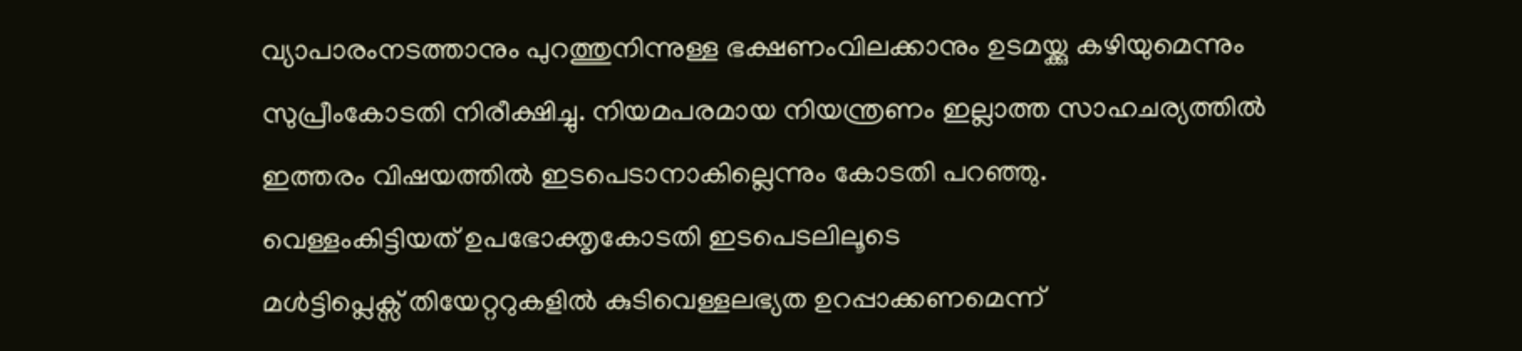വ്യാപാരംനടത്താനും പുറത്തുനിന്നുള്ള ഭക്ഷണംവിലക്കാനും ഉടമയ്ക്കു കഴിയുമെന്നും സുപ്രീംകോടതി നിരീക്ഷിച്ചു. നിയമപരമായ നിയന്ത്രണം ഇല്ലാത്ത സാഹചര്യത്തിൽ ഇത്തരം വിഷയത്തിൽ ഇടപെടാനാകില്ലെന്നും കോടതി പറഞ്ഞു.
വെള്ളംകിട്ടിയത് ഉപഭോക്തൃകോടതി ഇടപെടലിലൂടെ
മൾട്ടിപ്ലെക്സ് തിയേറ്ററുകളിൽ കുടിവെള്ളലഭ്യത ഉറപ്പാക്കണമെന്ന്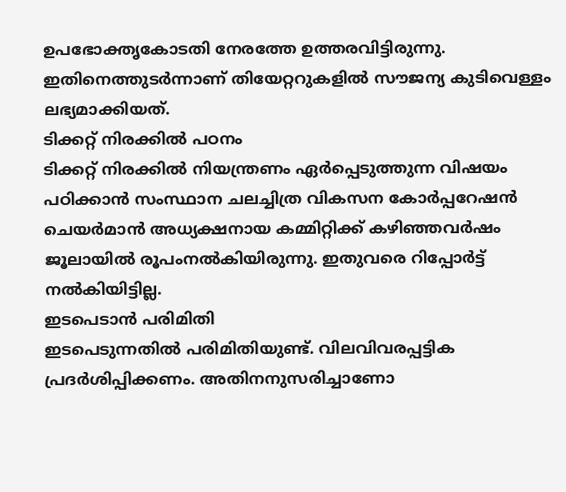ഉപഭോക്തൃകോടതി നേരത്തേ ഉത്തരവിട്ടിരുന്നു. ഇതിനെത്തുടർന്നാണ് തിയേറ്ററുകളിൽ സൗജന്യ കുടിവെള്ളം ലഭ്യമാക്കിയത്.
ടിക്കറ്റ് നിരക്കിൽ പഠനം
ടിക്കറ്റ് നിരക്കിൽ നിയന്ത്രണം ഏർപ്പെടുത്തുന്ന വിഷയം പഠിക്കാൻ സംസ്ഥാന ചലച്ചിത്ര വികസന കോർപ്പറേഷൻ ചെയർമാൻ അധ്യക്ഷനായ കമ്മിറ്റിക്ക് കഴിഞ്ഞവർഷം ജൂലായിൽ രൂപംനൽകിയിരുന്നു. ഇതുവരെ റിപ്പോർട്ട് നൽകിയിട്ടില്ല.
ഇടപെടാൻ പരിമിതി
ഇടപെടുന്നതിൽ പരിമിതിയുണ്ട്. വിലവിവരപ്പട്ടിക പ്രദർശിപ്പിക്കണം. അതിനനുസരിച്ചാണോ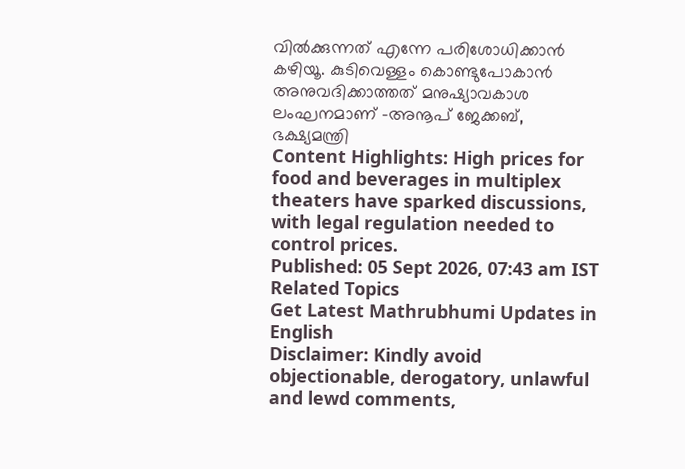വിൽക്കുന്നത് എന്നേ പരിശോധിക്കാൻ കഴിയൂ. കുടിവെള്ളം കൊണ്ടുപോകാൻ അനുവദിക്കാത്തത് മനുഷ്യാവകാശ ലംഘനമാണ് -അനൂപ് ജേക്കബ്, ഭക്ഷ്യമന്ത്രി
Content Highlights: High prices for food and beverages in multiplex theaters have sparked discussions, with legal regulation needed to control prices.
Published: 05 Sept 2026, 07:43 am IST
Related Topics
Get Latest Mathrubhumi Updates in English
Disclaimer: Kindly avoid objectionable, derogatory, unlawful and lewd comments,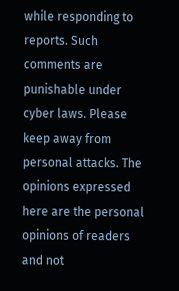while responding to reports. Such comments are punishable under cyber laws. Please keep away from personal attacks. The opinions expressed here are the personal opinions of readers and not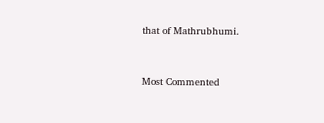that of Mathrubhumi.


Most Commented